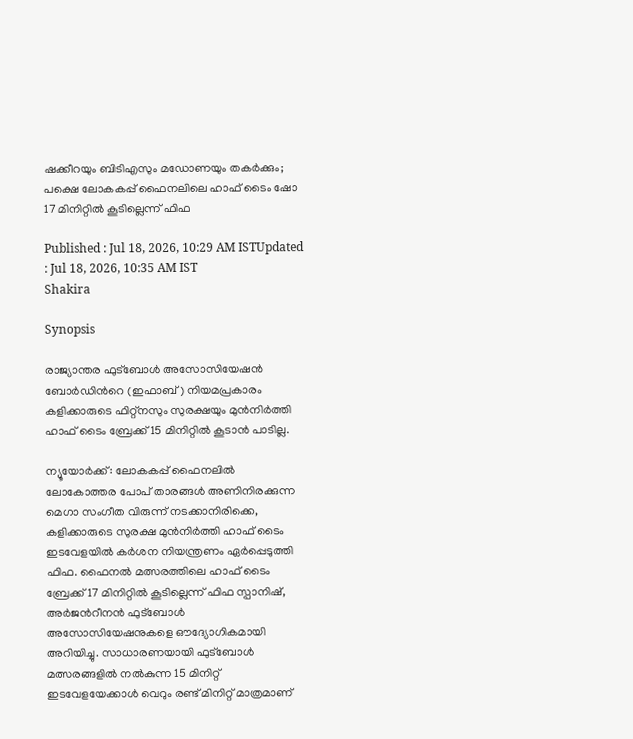ഷക്കീറയും ബിടിഎസും മഡോണയും തകർക്കും; പക്ഷെ ലോകകപ്പ് ഫൈനലിലെ ഹാഫ് ടൈം ഷോ 17 മിനിറ്റിൽ കൂടില്ലെന്ന് ഫിഫ

Published : Jul 18, 2026, 10:29 AM ISTUpdated : Jul 18, 2026, 10:35 AM IST
Shakira

Synopsis

രാജ്യാന്തര ഫുട്ബോൾ അസോസിയേഷൻ ബോർഡിന്‍റെ (ഇഫാബ്) നിയമപ്രകാരം കളിക്കാരുടെ ഫിറ്റ്നസും സുരക്ഷയും മുൻനിർത്തി ഹാഫ് ടൈം ബ്രേക്ക് 15 മിനിറ്റിൽ കൂടാൻ പാടില്ല.

ന്യൂയോർക്ക്: ലോകകപ്പ് ഫൈനലിൽ ലോകോത്തര പോപ് താരങ്ങൾ അണിനിരക്കുന്ന മെഗാ സംഗീത വിരുന്ന് നടക്കാനിരിക്കെ, കളിക്കാരുടെ സുരക്ഷ മുൻനിർത്തി ഹാഫ് ടൈം ഇടവേളയിൽ കർശന നിയന്ത്രണം ഏർപ്പെടുത്തി ഫിഫ. ഫൈനൽ മത്സരത്തിലെ ഹാഫ് ടൈം ബ്രേക്ക്17 മിനിറ്റിൽ കൂടില്ലെന്ന് ഫിഫ സ്പാനിഷ്, അർജന്‍റീനൻ ഫുട്ബോൾ അസോസിയേഷനുകളെ ഔദ്യോഗികമായി അറിയിച്ചു. സാധാരണയായി ഫുട്ബോൾ മത്സരങ്ങളിൽ നൽകുന്ന 15 മിനിറ്റ് ഇടവേളയേക്കാൾ വെറും രണ്ട് മിനിറ്റ് മാത്രമാണ്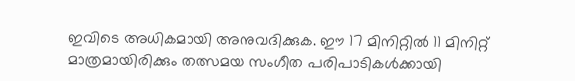ഇവിടെ അധികമായി അനുവദിക്കുക. ഈ 17 മിനിറ്റിൽ 11 മിനിറ്റ് മാത്രമായിരിക്കും തത്സമയ സംഗീത പരിപാടികൾക്കായി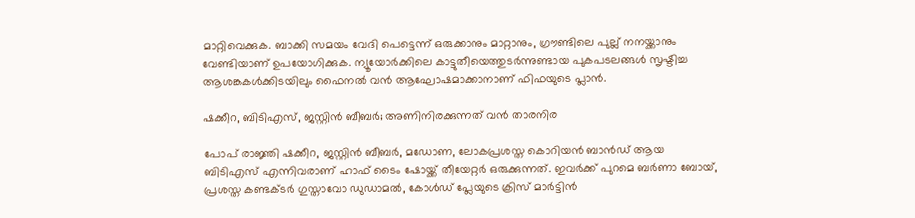മാറ്റിവെക്കുക. ബാക്കി സമയം വേദി പെട്ടെന്ന് ഒരുക്കാനും മാറ്റാനും, ഗ്രൗണ്ടിലെ പുല്ല് നനയ്ക്കാനും വേണ്ടിയാണ് ഉപയോഗിക്കുക. ന്യൂയോർക്കിലെ കാട്ടുതീയെത്തുടർന്നുണ്ടായ പുകപടലങ്ങൾ സൃഷ്ടിച്ച ആശങ്കകൾക്കിടയിലും ഫൈനൽ വൻ ആഘോഷമാക്കാനാണ് ഫിഫയുടെ പ്ലാൻ.

ഷക്കീറ, ബിടിഎസ്, ജസ്റ്റിൻ ബീബർ; അണിനിരക്കുന്നത് വൻ താരനിര

പോപ് രാജ്ഞി ഷക്കീറ, ജസ്റ്റിൻ ബീബർ, മഡോണ, ലോകപ്രശസ്ത കൊറിയൻ ബാൻഡ് ആയ ബിടിഎസ് എന്നിവരാണ് ഹാഫ് ടൈം ഷോയ്ക്ക് തീയേറ്റർ ഒരുക്കുന്നത്. ഇവർക്ക് പുറമെ ബർണാ ബോയ്, പ്രശസ്ത കണ്ടക്ടർ ഗുസ്താവോ ഡുഡാമൽ, കോൾഡ് പ്ലേയുടെ ക്രിസ് മാർട്ടിൻ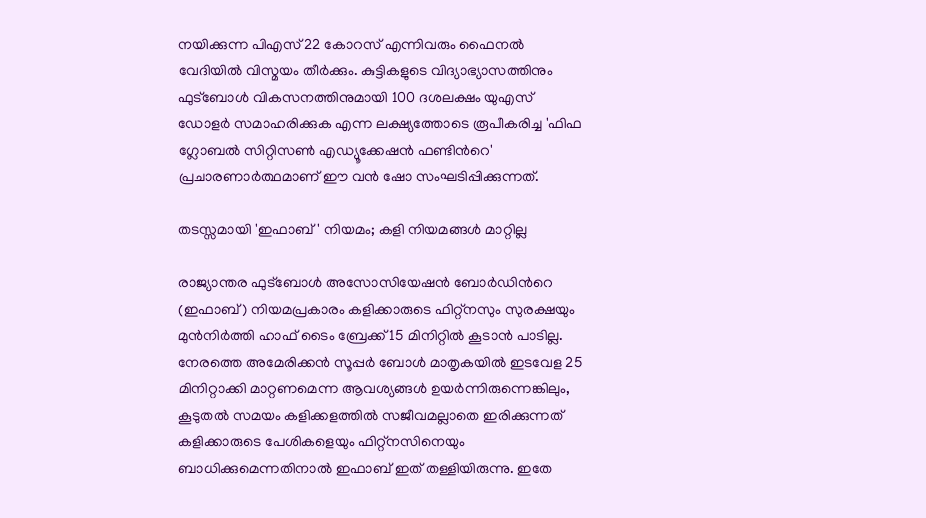നയിക്കുന്ന പിഎസ്22 കോറസ് എന്നിവരും ഫൈനൽ വേദിയിൽ വിസ്മയം തീർക്കും. കുട്ടികളുടെ വിദ്യാഭ്യാസത്തിനും ഫുട്ബോൾ വികസനത്തിനുമായി 100 ദശലക്ഷം യുഎസ് ഡോളർ സമാഹരിക്കുക എന്ന ലക്ഷ്യത്തോടെ രൂപീകരിച്ച 'ഫിഫ ഗ്ലോബൽ സിറ്റിസൺ എഡ്യൂക്കേഷൻ ഫണ്ടിന്‍റെ' പ്രചാരണാർത്ഥമാണ് ഈ വൻ ഷോ സംഘടിപ്പിക്കുന്നത്.

തടസ്സമായി 'ഇഫാബ്' നിയമം; കളി നിയമങ്ങൾ മാറ്റില്ല

രാജ്യാന്തര ഫുട്ബോൾ അസോസിയേഷൻ ബോർഡിന്‍റെ (ഇഫാബ്) നിയമപ്രകാരം കളിക്കാരുടെ ഫിറ്റ്നസും സുരക്ഷയും മുൻനിർത്തി ഹാഫ് ടൈം ബ്രേക്ക് 15 മിനിറ്റിൽ കൂടാൻ പാടില്ല. നേരത്തെ അമേരിക്കൻ സൂപ്പർ ബോൾ മാതൃകയിൽ ഇടവേള 25 മിനിറ്റാക്കി മാറ്റണമെന്ന ആവശ്യങ്ങൾ ഉയർന്നിരുന്നെങ്കിലും, കൂടുതൽ സമയം കളിക്കളത്തിൽ സജീവമല്ലാതെ ഇരിക്കുന്നത് കളിക്കാരുടെ പേശികളെയും ഫിറ്റ്നസിനെയും ബാധിക്കുമെന്നതിനാൽ ഇഫാബ് ഇത് തള്ളിയിരുന്നു. ഇതേ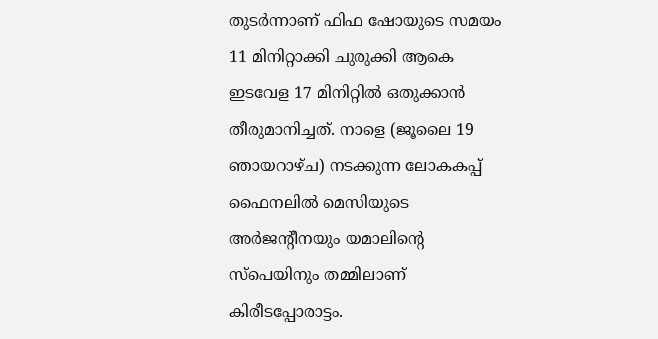തുടർന്നാണ് ഫിഫ ഷോയുടെ സമയം 11 മിനിറ്റാക്കി ചുരുക്കി ആകെ ഇടവേള 17 മിനിറ്റിൽ ഒതുക്കാൻ തീരുമാനിച്ചത്. നാളെ (ജൂലൈ 19 ഞായറാഴ്ച) നടക്കുന്ന ലോകകപ്പ് ഫൈനലിൽ മെസിയുടെ അർജന്‍റീനയും യമാലിന്‍റെ സ്പെയിനും തമ്മിലാണ് കിരീടപ്പോരാട്ടം.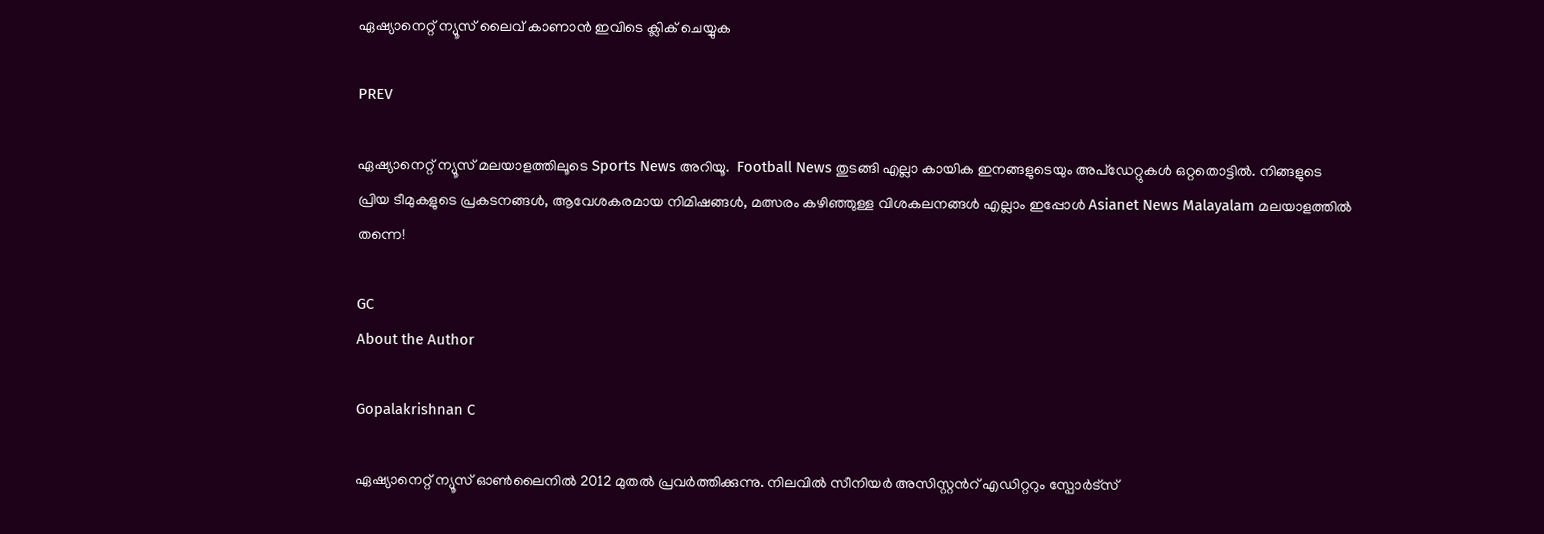ഏഷ്യാനെറ്റ് ന്യൂസ് ലൈവ് കാണാന്‍ ഇവിടെ ക്ലിക് ചെയ്യുക

PREV

ഏഷ്യാനെറ്റ് ന്യൂസ് മലയാളത്തിലൂടെ Sports News അറിയൂ.  Football News തുടങ്ങി എല്ലാ കായിക ഇനങ്ങളുടെയും അപ്‌ഡേറ്റുകൾ ഒറ്റതൊട്ടിൽ. നിങ്ങളുടെ പ്രിയ ടീമുകളുടെ പ്രകടനങ്ങൾ, ആവേശകരമായ നിമിഷങ്ങൾ, മത്സരം കഴിഞ്ഞുള്ള വിശകലനങ്ങൾ എല്ലാം ഇപ്പോൾ Asianet News Malayalam മലയാളത്തിൽ തന്നെ!

GC
About the Author

Gopalakrishnan C

ഏഷ്യാനെറ്റ് ന്യൂസ് ഓണ്‍ലൈനില്‍ 2012 മുതല്‍ പ്രവര്‍ത്തിക്കുന്നു. നിലവില്‍ സീനിയര്‍ അസിസ്റ്റന്‍റ് എഡിറ്ററും സ്പോർട്സ്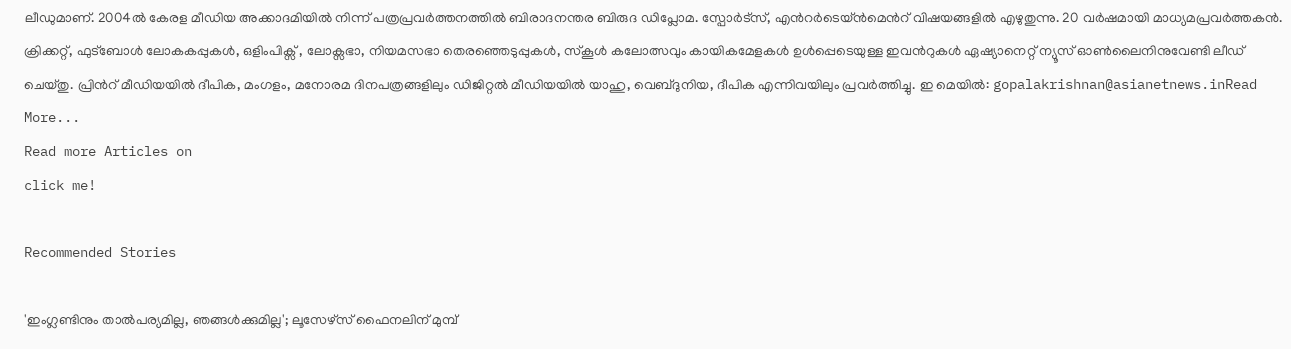ലീഡുമാണ്. 2004ൽ കേരള മീഡിയ അക്കാദമിയില്‍ നിന്ന് പത്രപ്രവര്‍ത്തനത്തില്‍ ബിരാദനന്തര ബിരുദ ഡിപ്ലോമ. സ്പോര്‍ട്സ്, എന്‍റര്‍ടെയ്ൻമെന്‍റ് വിഷയങ്ങളില്‍ എഴുതുന്നു. 20 വര്‍ഷമായി മാധ്യമപ്രവര്‍ത്തകൻ. ക്രിക്കറ്റ്, ഫുട്ബോള്‍ ലോകകപ്പുകൾ, ഒളിംപിക്സ് , ലോക്സഭാ, നിയമസഭാ തെരഞ്ഞെടുപ്പുകള്‍, സ്കൂള്‍ കലോത്സവും കായികമേളകള്‍ ഉള്‍പ്പെടെയുള്ള ഇവന്‍റുകള്‍ ഏഷ്യാനെറ്റ് ന്യൂസ് ഓണ്‍ലൈനിനുവേണ്ടി ലീഡ് ചെയ്തു. പ്രിന്‍റ് മീഡിയയില്‍ ദീപിക, മംഗളം, മനോരമ ദിനപത്രങ്ങളിലും ഡിജിറ്റൽ മീഡിയയില്‍ യാഹു, വെബ്ദുനിയ, ദീപിക എന്നിവയിലും പ്രവര്‍ത്തിച്ചു. ഇ മെയില്‍: gopalakrishnan@asianetnews.inRead More...
Read more Articles on
click me!

Recommended Stories

'ഇംഗ്ലണ്ടിനും താൽപര്യമില്ല, ഞങ്ങൾക്കുമില്ല'; ലൂസേഴ്സ് ഫൈനലിന് മുമ്പ്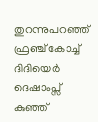തുറന്നുപറഞ്ഞ് ഫ്രഞ്ച് കോച്ച് ദിദിയെര്‍ ദെഷാംപ്സ്
കുഞ്ഞ്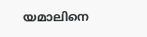യമാലിനെ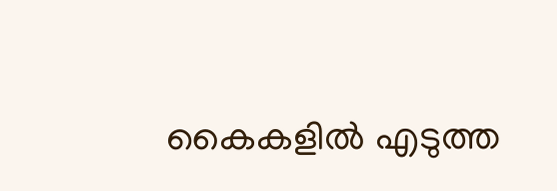കൈകളിൽ എടുത്ത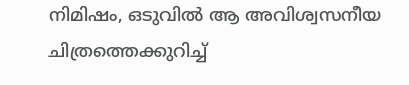നിമിഷം, ഒടുവിൽ ആ അവിശ്വസനീയ ചിത്രത്തെക്കുറിച്ച്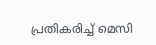പ്രതികരിച്ച് മെസി